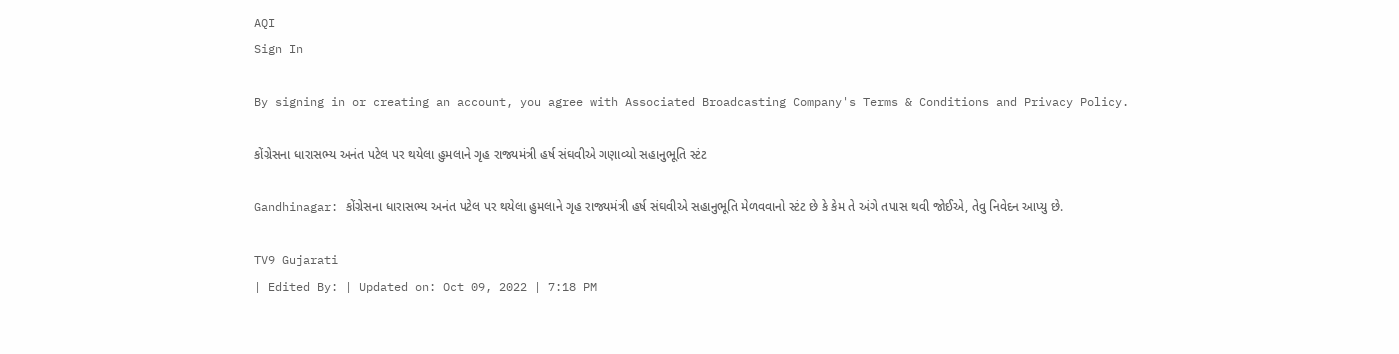AQI
Sign In

By signing in or creating an account, you agree with Associated Broadcasting Company's Terms & Conditions and Privacy Policy.

કોંગ્રેસના ધારાસભ્ય અનંત પટેલ પર થયેલા હુમલાને ગૃહ રાજ્યમંત્રી હર્ષ સંઘવીએ ગણાવ્યો સહાનુભૂતિ સ્ટંટ

Gandhinagar: કોંગ્રેસના ધારાસભ્ય અનંત પટેલ પર થયેલા હુમલાને ગૃહ રાજ્યમંત્રી હર્ષ સંઘવીએ સહાનુભૂતિ મેળવવાનો સ્ટંટ છે કે કેમ તે અંગે તપાસ થવી જોઈએ, તેવુ નિવેદન આપ્યુ છે.

TV9 Gujarati
| Edited By: | Updated on: Oct 09, 2022 | 7:18 PM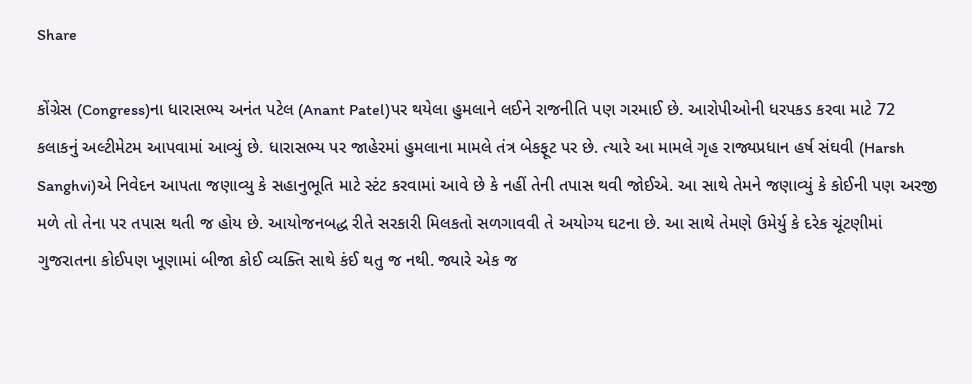Share

કોંગ્રેસ (Congress)ના ધારાસભ્ય અનંત પટેલ (Anant Patel)પર થયેલા હુમલાને લઈને રાજનીતિ પણ ગરમાઈ છે. આરોપીઓની ધરપકડ કરવા માટે 72 કલાકનું અલ્ટીમેટમ આપવામાં આવ્યું છે. ધારાસભ્ય પર જાહેરમાં હુમલાના મામલે તંત્ર બેકફૂટ પર છે. ત્યારે આ મામલે ગૃહ રાજ્યપ્રધાન હર્ષ સંઘવી (Harsh Sanghvi)એ નિવેદન આપતા જણાવ્યુ કે સહાનુભૂતિ માટે સ્ટંટ કરવામાં આવે છે કે નહીં તેની તપાસ થવી જોઈએ. આ સાથે તેમને જણાવ્યું કે કોઈની પણ અરજી મળે તો તેના પર તપાસ થતી જ હોય છે. આયોજનબદ્ધ રીતે સરકારી મિલકતો સળગાવવી તે અયોગ્ય ઘટના છે. આ સાથે તેમણે ઉમેર્યુ કે દરેક ચૂંટણીમાં ગુજરાતના કોઈપણ ખૂણામાં બીજા કોઈ વ્યક્તિ સાથે કંઈ થતુ જ નથી. જ્યારે એક જ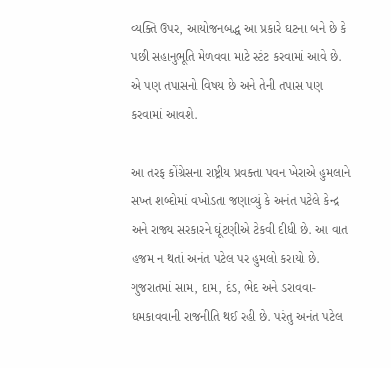વ્યક્તિ ઉપર, આયોજનબદ્ધ આ પ્રકારે ઘટના બને છે કે પછી સહાનુભૂતિ મેળવવા માટે સ્ટંટ કરવામાં આવે છે. એ પણ તપાસનો વિષય છે અને તેની તપાસ પણ કરવામાં આવશે.

આ તરફ કોંગ્રેસના રાષ્ટ્રીય પ્રવક્તા પવન ખેરાએ હુમલાને સખ્ત શબ્દોમાં વખોડતા જણાવ્યું કે અનંત પટેલે કેન્દ્ર અને રાજ્ય સરકારને ઘૂંટણીએ ટેકવી દીધી છે. આ વાત હજમ ન થતાં અનંત પટેલ પર હુમલો કરાયો છે. ગુજરાતમાં સામ, દામ, દંડ, ભેદ અને ડરાવવા-ધમકાવવાની રાજનીતિ થઈ રહી છે. પરંતુ અનંત પટેલ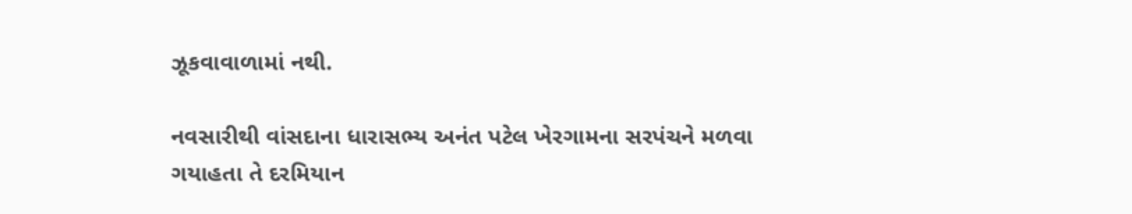ઝૂકવાવાળામાં નથી.

નવસારીથી વાંસદાના ધારાસભ્ય અનંત પટેલ ખેરગામના સરપંચને મળવા ગયાહતા તે દરમિયાન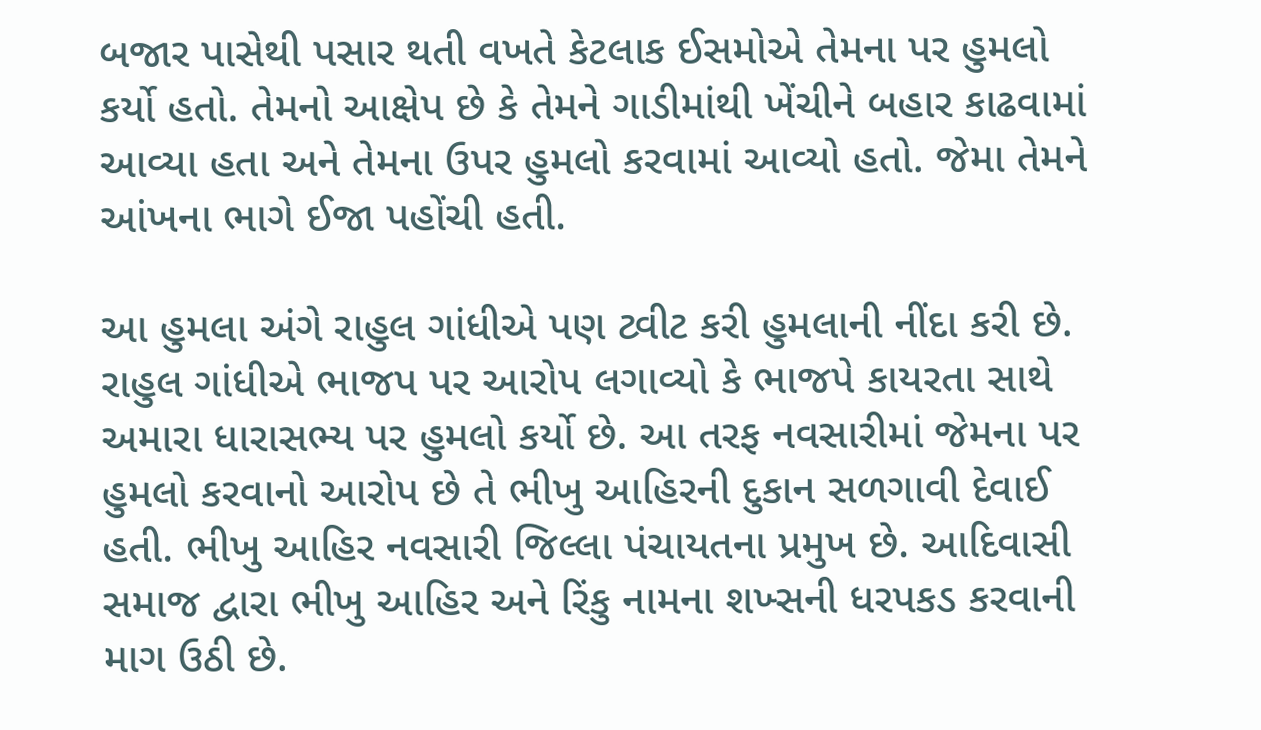બજાર પાસેથી પસાર થતી વખતે કેટલાક ઈસમોએ તેમના પર હુમલો કર્યો હતો. તેમનો આક્ષેપ છે કે તેમને ગાડીમાંથી ખેંચીને બહાર કાઢવામાં આવ્યા હતા અને તેમના ઉપર હુમલો કરવામાં આવ્યો હતો. જેમા તેમને આંખના ભાગે ઈજા પહોંચી હતી.

આ હુમલા અંગે રાહુલ ગાંધીએ પણ ટ્વીટ કરી હુમલાની નીંદા કરી છે. રાહુલ ગાંધીએ ભાજપ પર આરોપ લગાવ્યો કે ભાજપે કાયરતા સાથે અમારા ધારાસભ્ય પર હુમલો કર્યો છે. આ તરફ નવસારીમાં જેમના પર હુમલો કરવાનો આરોપ છે તે ભીખુ આહિરની દુકાન સળગાવી દેવાઈ હતી. ભીખુ આહિર નવસારી જિલ્લા પંચાયતના પ્રમુખ છે. આદિવાસી સમાજ દ્વારા ભીખુ આહિર અને રિંકુ નામના શખ્સની ધરપકડ કરવાની માગ ઉઠી છે.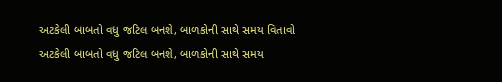અટકેલી બાબતો વધુ જટિલ બનશે, બાળકોની સાથે સમય વિતાવો
અટકેલી બાબતો વધુ જટિલ બનશે, બાળકોની સાથે સમય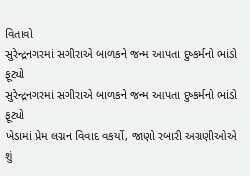વિતાવો
સુરેન્દ્રનગરમાં સગીરાએ બાળકને જન્મ આપતા દુષ્કર્મનો ભાંડો ફૂટ્યો
સુરેન્દ્રનગરમાં સગીરાએ બાળકને જન્મ આપતા દુષ્કર્મનો ભાંડો ફૂટ્યો
ખેડામાં પ્રેમ લગ્નન વિવાદ વકર્યો, જાણો રબારી અગ્રણીઓએ શું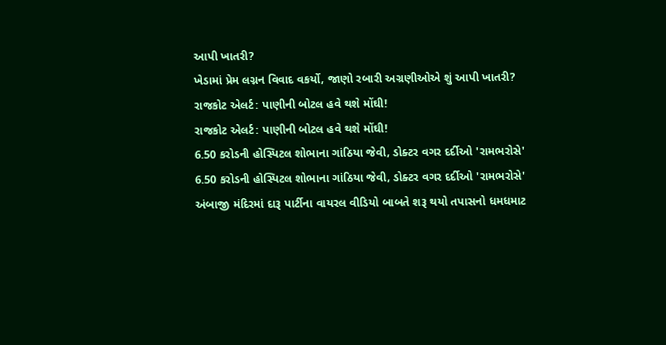આપી ખાતરી?
ખેડામાં પ્રેમ લગ્નન વિવાદ વકર્યો, જાણો રબારી અગ્રણીઓએ શું આપી ખાતરી?
રાજકોટ એલર્ટ: પાણીની બોટલ હવે થશે મોંઘી!
રાજકોટ એલર્ટ: પાણીની બોટલ હવે થશે મોંઘી!
6.50 કરોડની હોસ્પિટલ શોભાના ગાંઠિયા જેવી, ડોક્ટર વગર દર્દીઓ 'રામભરોસે'
6.50 કરોડની હોસ્પિટલ શોભાના ગાંઠિયા જેવી, ડોક્ટર વગર દર્દીઓ 'રામભરોસે'
અંબાજી મંદિરમાં દારૂ પાર્ટીના વાયરલ વીડિયો બાબતે શરૂ થયો તપાસનો ધમધમાટ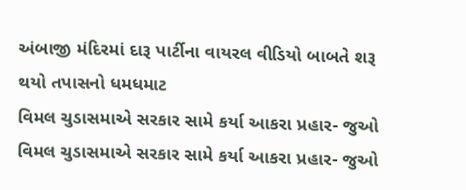અંબાજી મંદિરમાં દારૂ પાર્ટીના વાયરલ વીડિયો બાબતે શરૂ થયો તપાસનો ધમધમાટ
વિમલ ચુડાસમાએ સરકાર સામે કર્યા આકરા પ્રહાર- જુઓ
વિમલ ચુડાસમાએ સરકાર સામે કર્યા આકરા પ્રહાર- જુઓ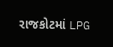રાજકોટમાં LPG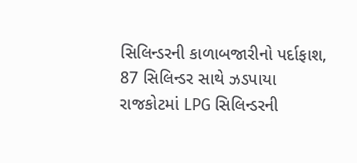સિલિન્ડરની કાળાબજારીનો પર્દાફાશ, 87 સિલિન્ડર સાથે ઝડપાયા
રાજકોટમાં LPG સિલિન્ડરની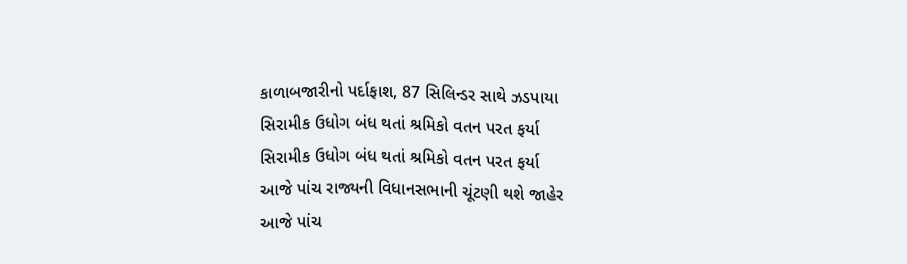કાળાબજારીનો પર્દાફાશ, 87 સિલિન્ડર સાથે ઝડપાયા
સિરામીક ઉધોગ બંધ થતાં શ્રમિકો વતન પરત ફર્યા
સિરામીક ઉધોગ બંધ થતાં શ્રમિકો વતન પરત ફર્યા
આજે પાંચ રાજ્યની વિધાનસભાની ચૂંટણી થશે જાહેર
આજે પાંચ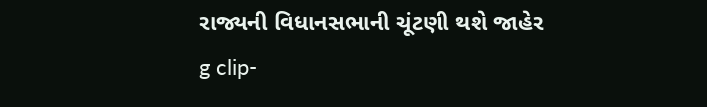રાજ્યની વિધાનસભાની ચૂંટણી થશે જાહેર
g clip-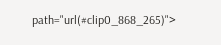path="url(#clip0_868_265)">